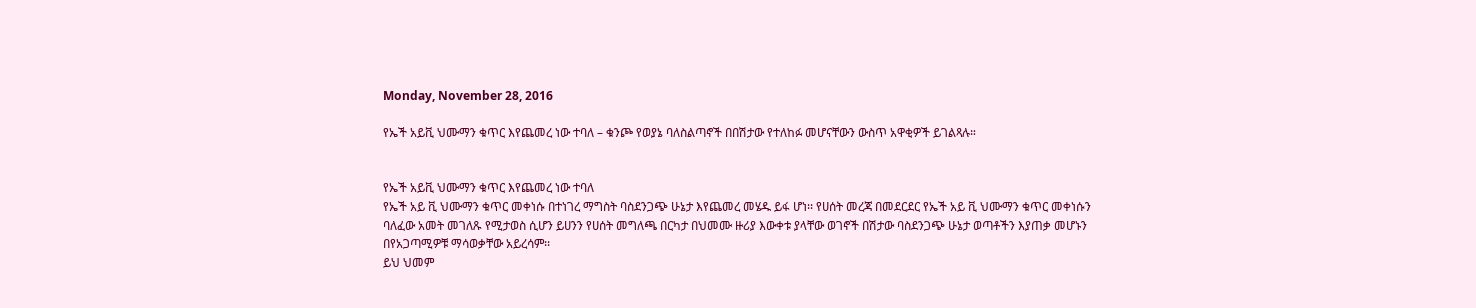Monday, November 28, 2016

የኤች አይቪ ህሙማን ቁጥር እየጨመረ ነው ተባለ – ቁንጮ የወያኔ ባለስልጣኖች በበሽታው የተለከፉ መሆናቸውን ውስጥ አዋቂዎች ይገልጻሉ።


የኤች አይቪ ህሙማን ቁጥር እየጨመረ ነው ተባለ
የኤች አይ ቪ ህሙማን ቁጥር መቀነሱ በተነገረ ማግስት ባስደንጋጭ ሁኔታ እየጨመረ መሄዱ ይፋ ሆነ፡፡ የሀሰት መረጃ በመደርደር የኤች አይ ቪ ህሙማን ቁጥር መቀነሱን ባለፈው አመት መገለጹ የሚታወስ ሲሆን ይሀንን የሀሰት መግለጫ በርካታ በህመሙ ዙሪያ እውቀቱ ያላቸው ወገኖች በሽታው ባስደንጋጭ ሁኔታ ወጣቶችን እያጠቃ መሆኑን በየአጋጣሚዎቹ ማሳወቃቸው አይረሳም፡፡
ይህ ህመም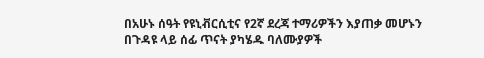በአሁኑ ሰዓት የዩኒቭርሲቲና የ2ኛ ደረጃ ተማሪዎችን እያጠቃ መሆኑን በጉዳዩ ላይ ሰፊ ጥናት ያካሄዱ ባለሙያዎች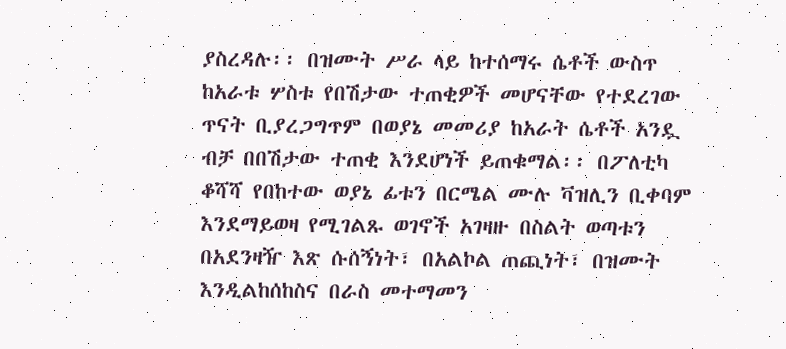ያስረዳሉ፡፡ በዝሙት ሥራ ላይ ከተሰማሩ ሴቶች ውስጥ ከአራቱ ሦስቱ የበሽታው ተጠቂዎች መሆናቸው የተደረገው ጥናት ቢያረጋግጥም በወያኔ መመሪያ ከአራት ሴቶች አንዷ ብቻ በበሽታው ተጠቂ እንደሆነች ይጠቁማል፡፡ በፖለቲካ ቆሻሻ የበከተው ወያኔ ፊቱን በርሜል ሙሉ ቫዝሊን ቢቀባም እንደማይወዛ የሚገልጹ ወገኖች አገዛዙ በስልት ወጣቱን በአደንዛዥ እጽ ሱሰኝነት፣ በአልኮል ጠጪነት፣ በዝሙት እንዲልከሰከስና በራስ መተማመን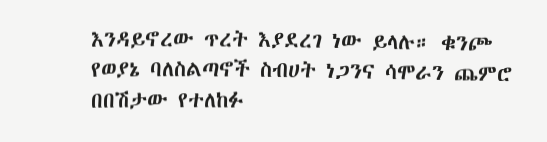እንዳይኖረው ጥረት እያደረገ ነው ይላሉ። ቁንጮ የወያኔ ባለስልጣኖች ስብሀት ነጋንና ሳሞራን ጨምሮ በበሽታው የተለከፉ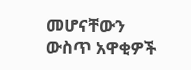መሆናቸውን ውስጥ አዋቂዎች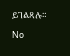ይገልጻሉ።

No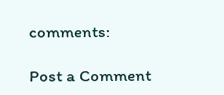comments:

Post a Comment